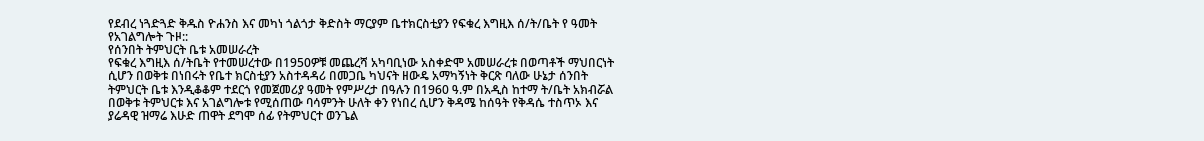የደብረ ነጓድጓድ ቅዱስ ዮሐንስ እና መካነ ጎልጎታ ቅድስት ማርያም ቤተክርስቲያን የፍቁረ እግዚእ ሰ/ት/ቤት የ ዓመት የአገልግሎት ጉዞ::
የሰንበት ትምህርት ቤቱ አመሠራረት
የፍቁረ እግዚእ ሰ/ትቤት የተመሠረተው በ1950ዎቹ መጨረሻ አካባቢነው አስቀድሞ አመሠራረቱ በወጣቶች ማህበርነት ሲሆን በወቅቱ በነበሩት የቤተ ክርስቲያን አስተዳዳሪ በመጋቤ ካህናት ዘውዴ አማካኝነት ቅርጽ ባለው ሁኔታ ሰንበት ትምህርት ቤቱ እንዲቆቆም ተደርጎ የመጀመሪያ ዓመት የምሥረታ በዓሉን በ1960 ዓ.ም በአዲስ ከተማ ት/ቤት አክብሯል በወቅቱ ትምህርቱ እና አገልግሎቱ የሚሰጠው ባሳምንት ሁለት ቀን የነበረ ሲሆን ቅዳሜ ከሰዓት የቅዳሴ ተስጥኦ እና ያሬዳዊ ዝማሬ እሁድ ጠዋት ደግሞ ሰፊ የትምህርተ ወንጌል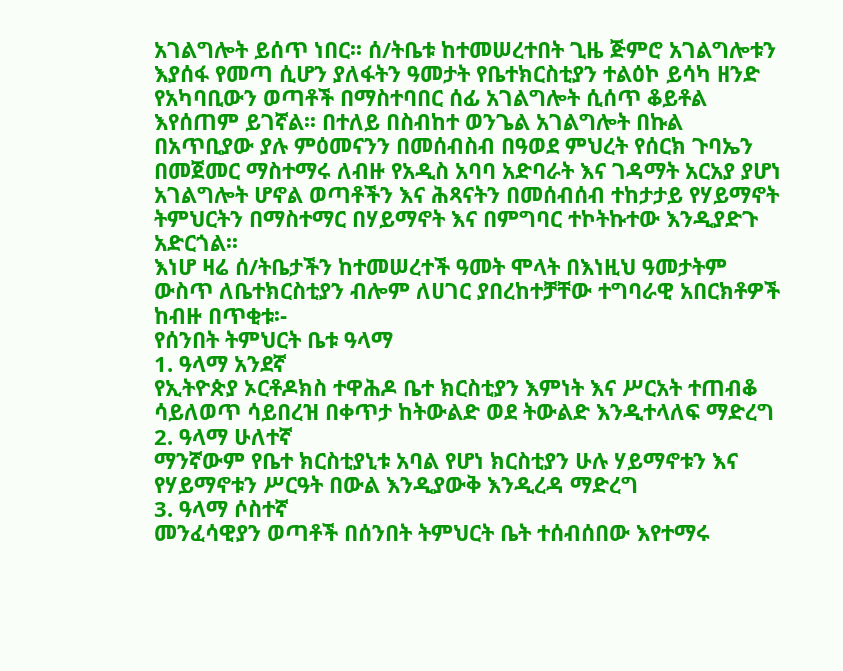አገልግሎት ይሰጥ ነበር፡፡ ሰ/ትቤቱ ከተመሠረተበት ጊዜ ጅምሮ አገልግሎቱን እያሰፋ የመጣ ሲሆን ያለፋትን ዓመታት የቤተክርስቲያን ተልዕኮ ይሳካ ዘንድ የአካባቢውን ወጣቶች በማስተባበር ሰፊ አገልግሎት ሲሰጥ ቆይቶል እየሰጠም ይገኛል፡፡ በተለይ በስብከተ ወንጌል አገልግሎት በኩል በአጥቢያው ያሉ ምዕመናንን በመሰብስብ በዓወደ ምህረት የሰርክ ጉባኤን በመጀመር ማስተማሩ ለብዙ የአዲስ አባባ አድባራት እና ገዳማት አርአያ ያሆነ አገልግሎት ሆኖል ወጣቶችን እና ሕጻናትን በመሰብሰብ ተከታታይ የሃይማኖት ትምህርትን በማስተማር በሃይማኖት እና በምግባር ተኮትኩተው እንዲያድጉ አድርጎል፡፡
እነሆ ዛሬ ሰ/ትቤታችን ከተመሠረተች ዓመት ሞላት በእነዚህ ዓመታትም ውስጥ ለቤተክርስቲያን ብሎም ለሀገር ያበረከተቻቸው ተግባራዊ አበርክቶዎች ከብዙ በጥቂቱ፡-
የሰንበት ትምህርት ቤቱ ዓላማ
1. ዓላማ አንደኛ
የኢትዮጵያ ኦርቶዶክስ ተዋሕዶ ቤተ ክርስቲያን እምነት እና ሥርአት ተጠብቆ ሳይለወጥ ሳይበረዝ በቀጥታ ከትውልድ ወደ ትውልድ እንዲተላለፍ ማድረግ
2. ዓላማ ሁለተኛ
ማንኛውም የቤተ ክርስቲያኒቱ አባል የሆነ ክርስቲያን ሁሉ ሃይማኖቱን እና የሃይማኖቱን ሥርዓት በውል እንዲያውቅ እንዲረዳ ማድረግ
3. ዓላማ ሶስተኛ
መንፈሳዊያን ወጣቶች በሰንበት ትምህርት ቤት ተሰብሰበው እየተማሩ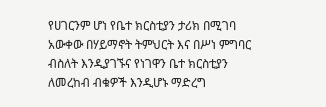የሀገርንም ሆነ የቤተ ክርስቲያን ታሪክ በሚገባ አውቀው በሃይማኖት ትምህርት እና በሥነ ምግባር ብስለት እንዲያገኙና የነገዋን ቤተ ክርስቲያን ለመረከብ ብቁዎች እንዲሆኑ ማድረግ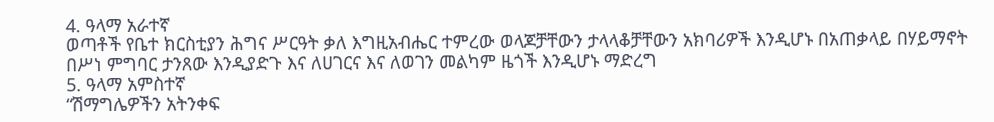4. ዓላማ አራተኛ
ወጣቶች የቤተ ክርስቲያን ሕግና ሥርዓት ቃለ እግዚአብሔር ተምረው ወላጆቻቸውን ታላላቆቻቸውን አክባሪዎች እንዲሆኑ በአጠቃላይ በሃይማኖት በሥነ ምግባር ታንጸው እንዲያድጉ እና ለሀገርና እና ለወገን መልካም ዜጎች እንዲሆኑ ማድረግ
5. ዓላማ አምስተኛ
“ሽማግሌዎችን አትንቀፍ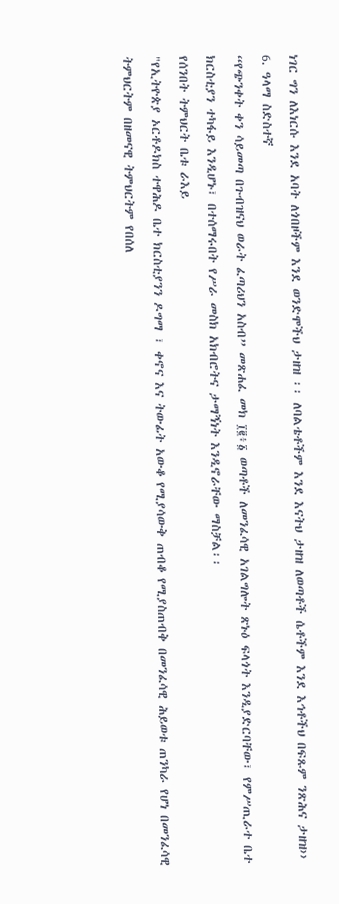ነገር ግን ለእነርሱ እንደ አባት ለጎበዞችም እንደ ወንድሞችህ ታዘዝ ፡፡ ለባልቴቶችም እንደ እናትህ ታዘዝ ለወጣቶች ሴቶችም እንደ እኅቶችህ በፍጹም ንጽሕና ታዘዝ››
6. ዓላማ ስድስተኛ
“የጭንቀት ቀን ሳይመጣ በጉብዝናህ ወራት ፈጣሪህን አስብ” መጽሐፈ መክ ፲፪፥፩ ወጣቶች ለመንፈሳዊ አገልግሎት ጽኑዕ ፍላጎት እንዲያድርባቸው፣ የምሥጢራተ ቤተ ክርስቲያን ተካፋይ እንዲሆኑ፣ በተሰማሩበት የሥራ መስክ አክብሮትና ታማኝነት እንዲኖራቸው ማስቻል፡፡
የሰንበት ትምህርት ቤቱ ራእይ
"የኢትዮጵያ ኦርቶዶክስ ተዋሕዶ ቤተ ክርስቲያንን ዶግማ ፣ ቀኖና እና ትውፊት አውቆ የሚያሳውቅ ጠብቆ የሚያስጠብቅ በመንፈሳዊ ሕይወቱ ጠንካራ የሆነ በመንፈሳዊ ትምህርትም በዘመናዊ ትምህርትም የበሰለ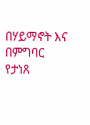በሃይማኖት እና በምግባር የታነጸ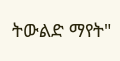ትውልድ ማየት"